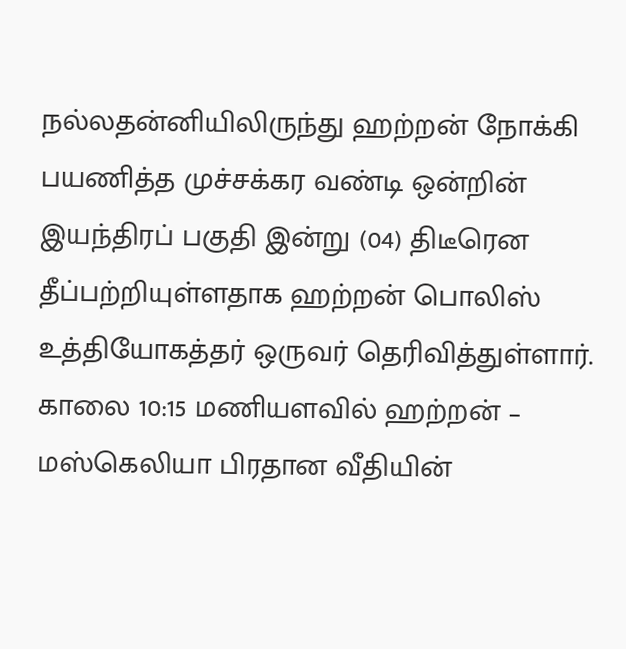நல்லதன்னியிலிருந்து ஹற்றன் நோக்கி பயணித்த முச்சக்கர வண்டி ஒன்றின் இயந்திரப் பகுதி இன்று (04) திடீரென தீப்பற்றியுள்ளதாக ஹற்றன் பொலிஸ் உத்தியோகத்தர் ஒருவர் தெரிவித்துள்ளார்.
காலை 10:15 மணியளவில் ஹற்றன் – மஸ்கெலியா பிரதான வீதியின்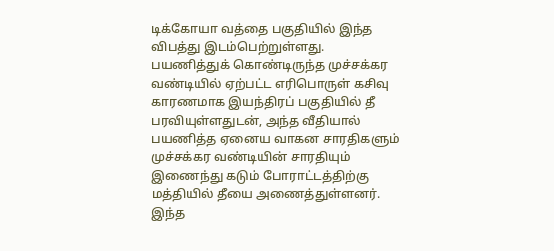டிக்கோயா வத்தை பகுதியில் இந்த விபத்து இடம்பெற்றுள்ளது.
பயணித்துக் கொண்டிருந்த முச்சக்கர வண்டியில் ஏற்பட்ட எரிபொருள் கசிவு காரணமாக இயந்திரப் பகுதியில் தீ பரவியுள்ளதுடன், அந்த வீதியால் பயணித்த ஏனைய வாகன சாரதிகளும் முச்சக்கர வண்டியின் சாரதியும் இணைந்து கடும் போராட்டத்திற்கு மத்தியில் தீயை அணைத்துள்ளனர்.
இந்த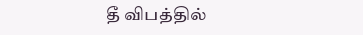தீ விபத்தில்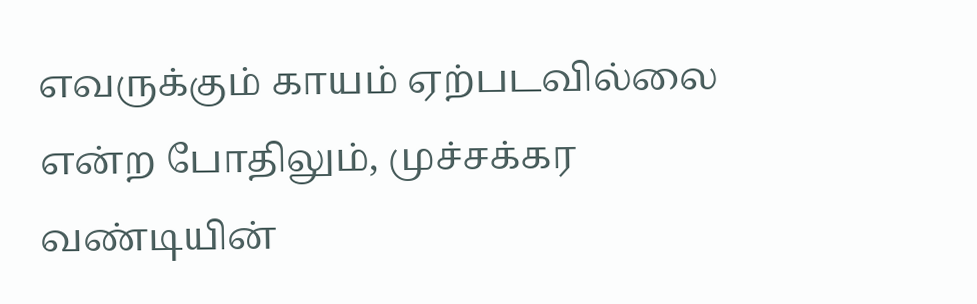எவருக்கும் காயம் ஏற்படவில்லை என்ற போதிலும், முச்சக்கர வண்டியின்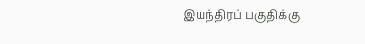இயந்திரப் பகுதிக்கு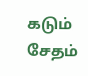கடும் சேதம்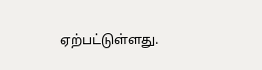ஏற்பட்டுள்ளது.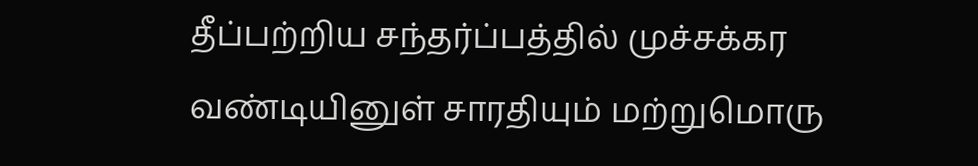தீப்பற்றிய சந்தர்ப்பத்தில் முச்சக்கர வண்டியினுள் சாரதியும் மற்றுமொரு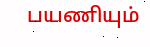பயணியும்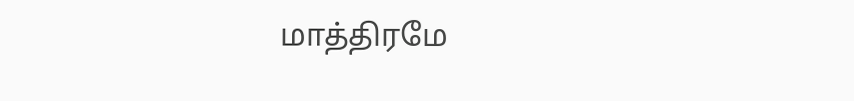மாத்திரமே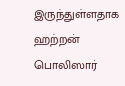இருந்துள்ளதாக ஹற்றன் பொலிஸார்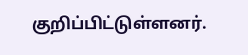குறிப்பிட்டுள்ளனர்.